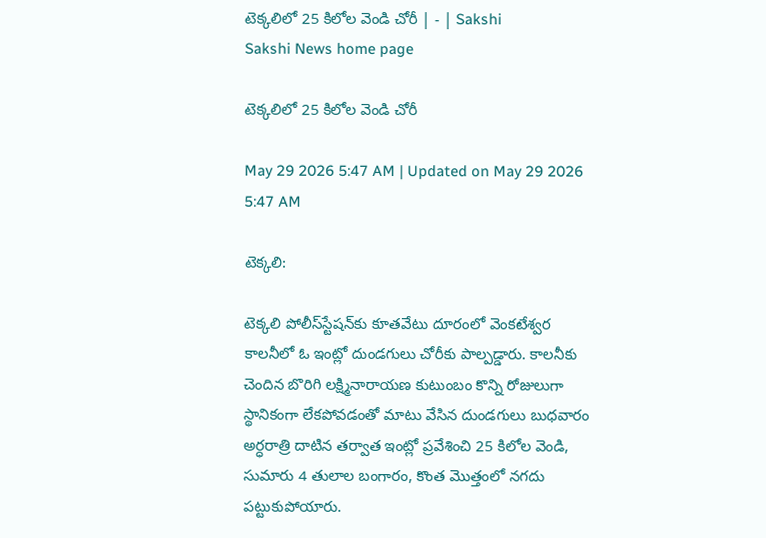టెక్కలిలో 25 కిలోల వెండి చోరీ | - | Sakshi
Sakshi News home page

టెక్కలిలో 25 కిలోల వెండి చోరీ

May 29 2026 5:47 AM | Updated on May 29 2026 5:47 AM

టెక్కలి:

టెక్కలి పోలీస్‌స్టేషన్‌కు కూతవేటు దూరంలో వెంకటేశ్వర కాలనీలో ఓ ఇంట్లో దుండగులు చోరీకు పాల్పడ్డారు. కాలనీకు చెందిన బొరిగి లక్ష్మినారాయణ కుటుంబం కొన్ని రోజులుగా స్థానికంగా లేకపోవడంతో మాటు వేసిన దుండగులు బుధవారం అర్ధరాత్రి దాటిన తర్వాత ఇంట్లో ప్రవేశించి 25 కిలోల వెండి, సుమారు 4 తులాల బంగారం, కొంత మొత్తంలో నగదు పట్టుకుపోయారు.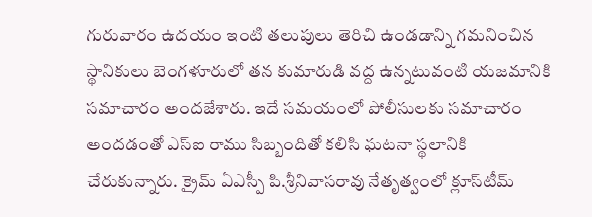గురువారం ఉదయం ఇంటి తలుపులు తెరిచి ఉండడాన్ని గమనించిన స్థానికులు బెంగళూరులో తన కుమారుడి వద్ద ఉన్నటువంటి యజమానికి సమాచారం అందజేశారు. ఇదే సమయంలో పోలీసులకు సమాచారం అందడంతో ఎస్‌ఐ రాము సిబ్బందితో కలిసి ఘటనా స్థలానికి చేరుకున్నారు. క్రైమ్‌ ఏఎస్పీ పి.శ్రీనివాసరావు నేతృత్వంలో క్లూస్‌టీమ్‌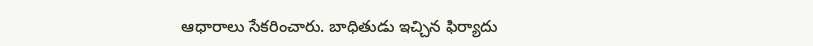ఆధారాలు సేకరించారు. బాధితుడు ఇచ్చిన ఫిర్యాదు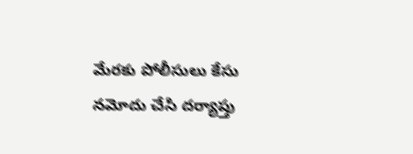మేరకు పోలీసులు కేసు నమోదు చేసి దర్యాప్తు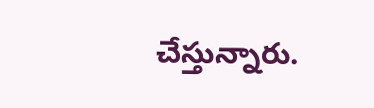చేస్తున్నారు.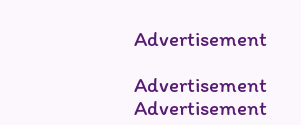Advertisement

Advertisement
Advertisement